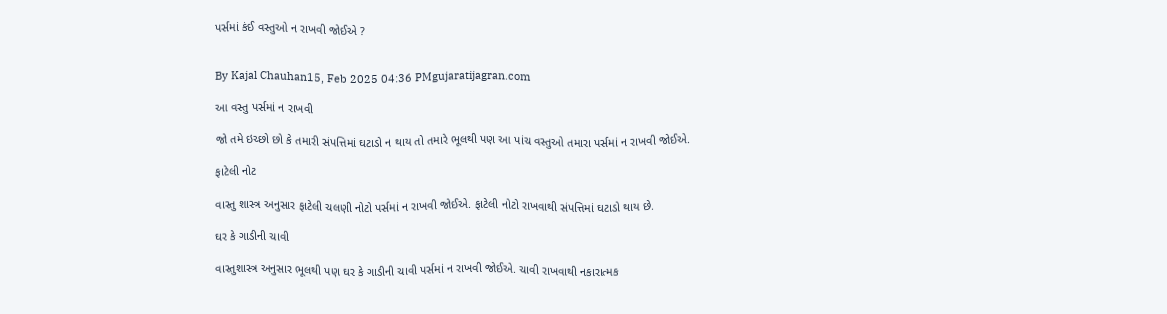પર્સમાં કંઈ વસ્તુઓ ન રાખવી જોઈએ ?


By Kajal Chauhan15, Feb 2025 04:36 PMgujaratijagran.com

આ વસ્તુ પર્સમાં ન રાખવી

જો તમે ઇચ્છો છો કે તમારી સંપત્તિમાં ઘટાડો ન થાય તો તમારે ભૂલથી પણ આ પાંચ વસ્તુઓ તમારા પર્સમાં ન રાખવી જોઈએ.

ફાટેલી નોટ

વાસ્તુ શાસ્ત્ર અનુસાર ફાટેલી ચલણી નોટો પર્સમાં ન રાખવી જોઈએ. ફાટેલી નોટો રાખવાથી સંપત્તિમાં ઘટાડો થાય છે.

ઘર કે ગાડીની ચાવી

વાસ્તુશાસ્ત્ર અનુસાર ભૂલથી પણ ઘર કે ગાડીની ચાવી પર્સમાં ન રાખવી જોઈએ. ચાવી રાખવાથી નકારાત્મક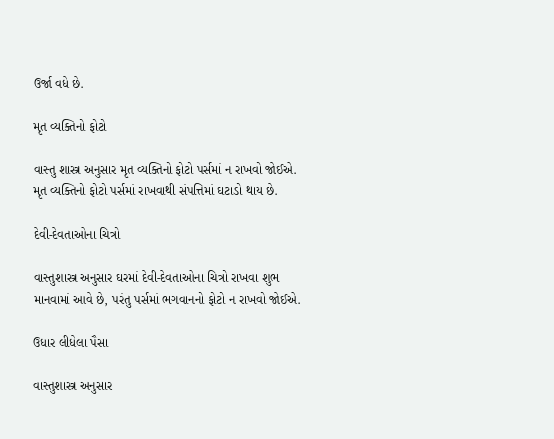ઉર્જા વધે છે.

મૃત વ્યક્તિનો ફોટો

વાસ્તુ શાસ્ત્ર અનુસાર મૃત વ્યક્તિનો ફોટો પર્સમાં ન રાખવો જોઈએ. મૃત વ્યક્તિનો ફોટો પર્સમાં રાખવાથી સંપત્તિમાં ઘટાડો થાય છે.

દેવી-દેવતાઓના ચિત્રો

વાસ્તુશાસ્ત્ર અનુસાર ઘરમાં દેવી-દેવતાઓના ચિત્રો રાખવા શુભ માનવામાં આવે છે, પરંતુ પર્સમાં ભગવાનનો ફોટો ન રાખવો જોઈએ.

ઉધાર લીધેલા પૈસા

વાસ્તુશાસ્ત્ર અનુસાર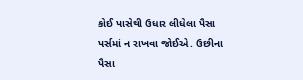કોઈ પાસેથી ઉધાર લીધેલા પૈસા પર્સમાં ન રાખવા જોઈએ. ઉછીના પૈસા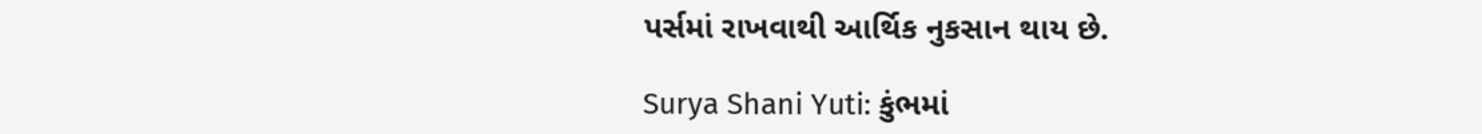પર્સમાં રાખવાથી આર્થિક નુકસાન થાય છે.

Surya Shani Yuti: કુંભમાં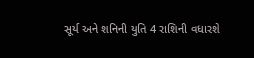સૂર્ય અને શનિની યુતિ 4 રાશિની વધારશે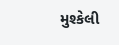મુશ્કેલી